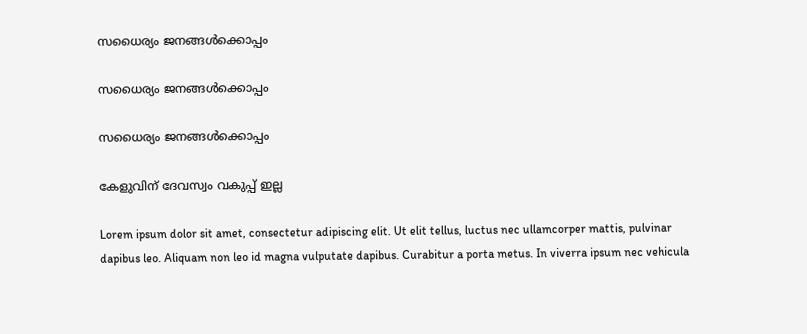സധൈര്യം ജനങ്ങൾക്കൊപ്പം

സധൈര്യം ജനങ്ങൾക്കൊപ്പം

സധൈര്യം ജനങ്ങൾക്കൊപ്പം

കേളുവിന്‌ ദേവസ്വം വകുപ്പ് ഇല്ല

Lorem ipsum dolor sit amet, consectetur adipiscing elit. Ut elit tellus, luctus nec ullamcorper mattis, pulvinar dapibus leo. Aliquam non leo id magna vulputate dapibus. Curabitur a porta metus. In viverra ipsum nec vehicula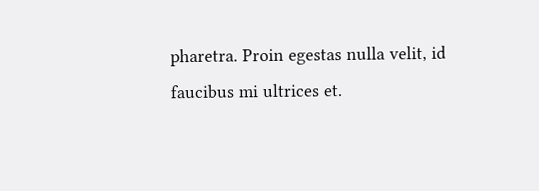pharetra. Proin egestas nulla velit, id faucibus mi ultrices et.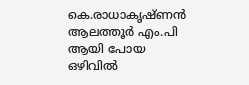കെ.രാധാകൃഷ്ണന്‍ ആലത്തൂര്‍ എം.പി ആയി പോയ ഒഴിവില്‍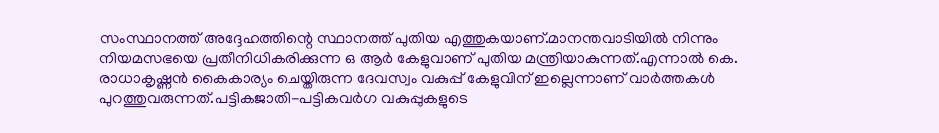സംസ്ഥാനത്ത് അദ്ദേഹത്തിന്റെ സ്ഥാനത്ത് പുതിയ എത്തുകയാണ്.മാനന്തവാടിയില്‍ നിന്നും നിയമസഭയെ പ്രതീനിധികരിക്കുന്ന ഒ ആര്‍ കേളുവാണ് പുതിയ മന്ത്രിയാകുന്നത്.എന്നാല്‍ കെ. രാധാകൃഷ്ണന്‍ കൈകാര്യം ചെയ്തിരുന്ന ദേവസ്വം വകുപ്പ് കേളുവിന് ഇല്ലെന്നാണ് വാര്‍ത്തകള്‍ പുറത്തുവരുന്നത്.പട്ടികജാതി-പട്ടികവര്‍ഗ വകുപ്പുകളുടെ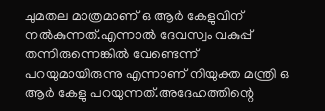ചുമതല മാത്രമാണ് ഒ ആര്‍ കേളുവിന് നല്‍കുന്നത്.എന്നാല്‍ ദേവസ്വം വകുപ്പ് തന്നിരുന്നെങ്കില്‍ വേണ്ടെന്ന് പറയുമായിരുന്നു എന്നാണ് നിയുക്ത മന്ത്രി ഒ ആര്‍ കേളു പറയുന്നത്.അദേഹത്തിന്റെ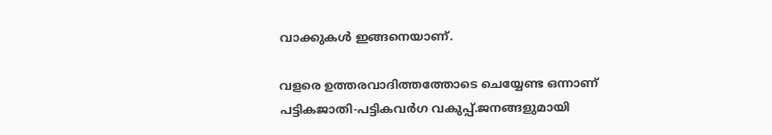വാക്കുകള്‍ ഇങ്ങനെയാണ്.

വളരെ ഉത്തരവാദിത്തത്തോടെ ചെയ്യേണ്ട ഒന്നാണ് പട്ടികജാതി-പട്ടികവര്‍ഗ വകുപ്പ്.ജനങ്ങളുമായി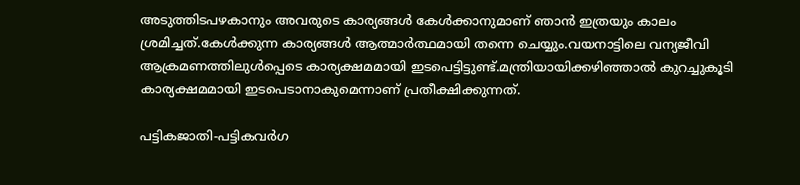അടുത്തിടപഴകാനും അവരുടെ കാര്യങ്ങള്‍ കേള്‍ക്കാനുമാണ് ഞാന്‍ ഇത്രയും കാലം ശ്രമിച്ചത്.കേള്‍ക്കുന്ന കാര്യങ്ങള്‍ ആത്മാര്‍ത്ഥമായി തന്നെ ചെയ്യും.വയനാട്ടിലെ വന്യജീവി
ആക്രമണത്തിലുള്‍പ്പെടെ കാര്യക്ഷമമായി ഇടപെട്ടിട്ടുണ്ട്.മന്ത്രിയായിക്കഴിഞ്ഞാല്‍ കുറച്ചുകൂടി കാര്യക്ഷമമായി ഇടപെടാനാകുമെന്നാണ് പ്രതീക്ഷിക്കുന്നത്.

പട്ടികജാതി-പട്ടികവര്‍ഗ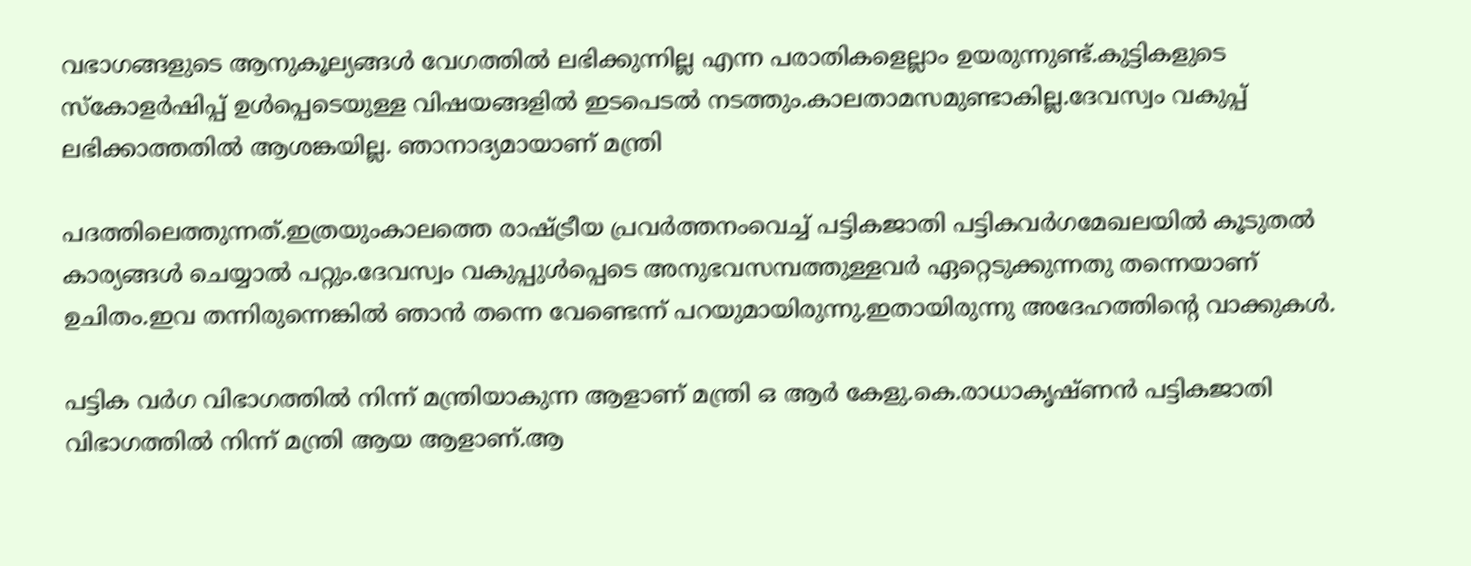വഭാഗങ്ങളുടെ ആനുകൂല്യങ്ങള്‍ വേഗത്തില്‍ ലഭിക്കുന്നില്ല എന്ന പരാതികളെല്ലാം ഉയരുന്നുണ്ട്.കുട്ടികളുടെ സ്‌കോളര്‍ഷിപ്പ് ഉള്‍പ്പെടെയുള്ള വിഷയങ്ങളില്‍ ഇടപെടല്‍ നടത്തും.കാലതാമസമുണ്ടാകില്ല.ദേവസ്വം വകുപ്പ് ലഭിക്കാത്തതില്‍ ആശങ്കയില്ല. ഞാനാദ്യമായാണ് മന്ത്രി

പദത്തിലെത്തുന്നത്.ഇത്രയുംകാലത്തെ രാഷ്ട്രീയ പ്രവര്‍ത്തനംവെച്ച് പട്ടികജാതി പട്ടികവര്‍ഗമേഖലയില്‍ കൂടുതല്‍ കാര്യങ്ങള്‍ ചെയ്യാല്‍ പറ്റും.ദേവസ്വം വകുപ്പുള്‍പ്പെടെ അനുഭവസമ്പത്തുള്ളവര്‍ ഏറ്റെടുക്കുന്നതു തന്നെയാണ് ഉചിതം.ഇവ തന്നിരുന്നെങ്കില്‍ ഞാന്‍ തന്നെ വേണ്ടെന്ന് പറയുമായിരുന്നു.ഇതായിരുന്നു അദേഹത്തിന്റെ വാക്കുകള്‍.

പട്ടിക വര്‍ഗ വിഭാഗത്തില്‍ നിന്ന് മന്ത്രിയാകുന്ന ആളാണ് മന്ത്രി ഒ ആര്‍ കേളു.കെ.രാധാകൃഷ്ണന്‍ പട്ടികജാതി വിഭാഗത്തില്‍ നിന്ന് മന്ത്രി ആയ ആളാണ്.ആ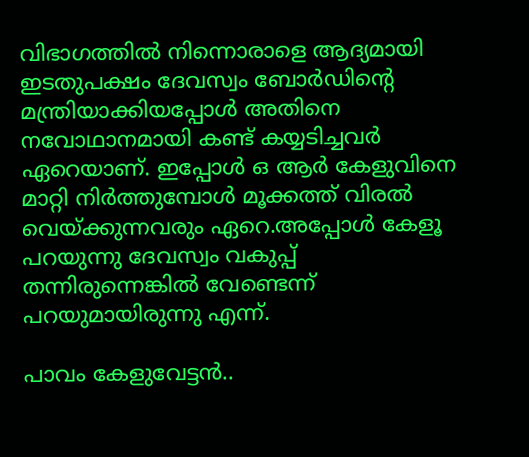വിഭാഗത്തില്‍ നിന്നൊരാളെ ആദ്യമായി ഇടതുപക്ഷം ദേവസ്വം ബോര്‍ഡിന്റെ മന്ത്രിയാക്കിയപ്പോള്‍ അതിനെ നവോഥാനമായി കണ്ട് കയ്യടിച്ചവര്‍ ഏറെയാണ്. ഇപ്പോള്‍ ഒ ആര്‍ കേളുവിനെ മാറ്റി നിര്‍ത്തുമ്പോള്‍ മൂക്കത്ത് വിരല്‍ വെയ്ക്കുന്നവരും ഏറെ.അപ്പോള്‍ കേളൂ പറയുന്നു ദേവസ്വം വകുപ്പ് തന്നിരുന്നെങ്കില്‍ വേണ്ടെന്ന് പറയുമായിരുന്നു എന്ന്.

പാവം കേളുവേട്ടന്‍..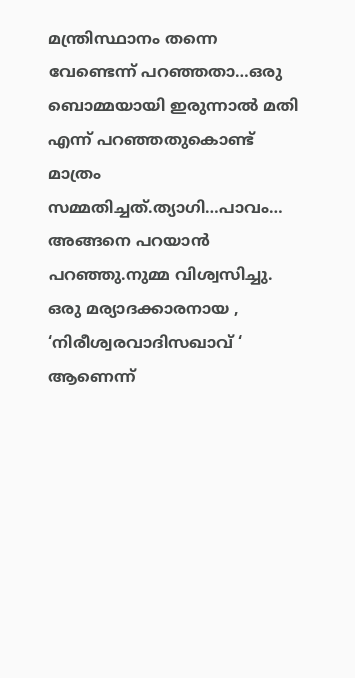മന്ത്രിസ്ഥാനം തന്നെ വേണ്ടെന്ന് പറഞ്ഞതാ…ഒരു ബൊമ്മയായി ഇരുന്നാല്‍ മതി എന്ന് പറഞ്ഞതുകൊണ്ട് മാത്രം സമ്മതിച്ചത്.ത്യാഗി…പാവം… അങ്ങനെ പറയാന്‍ പറഞ്ഞു.നുമ്മ വിശ്വസിച്ചു. ഒരു മര്യാദക്കാരനായ , ‘നിരീശ്വരവാദിസഖാവ് ‘ ആണെന്ന്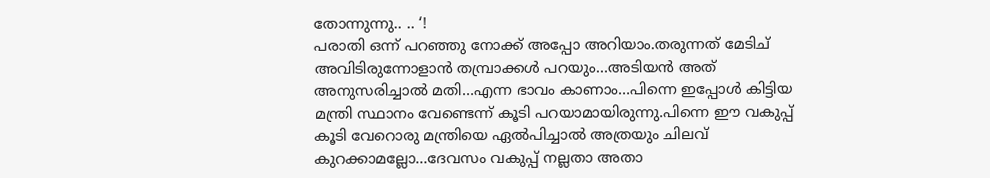തോന്നുന്നു.. .. ‘!
പരാതി ഒന്ന് പറഞ്ഞു നോക്ക് അപ്പോ അറിയാം.തരുന്നത് മേടിച് അവിടിരുന്നോളാന്‍ തമ്പ്രാക്കള്‍ പറയും…അടിയന്‍ അത് അനുസരിച്ചാല്‍ മതി…എന്ന ഭാവം കാണാം…പിന്നെ ഇപ്പോള്‍ കിട്ടിയ മന്ത്രി സ്ഥാനം വേണ്ടെന്ന് കൂടി പറയാമായിരുന്നു.പിന്നെ ഈ വകുപ്പ് കൂടി വേറൊരു മന്ത്രിയെ ഏല്‍പിച്ചാല്‍ അത്രയും ചിലവ് കുറക്കാമല്ലോ…ദേവസം വകുപ്പ് നല്ലതാ അതാ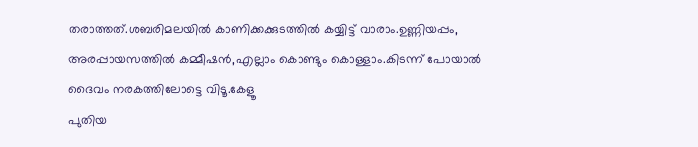തരാത്തത്.ശബരിമലയില്‍ കാണിക്കക്കുടത്തില്‍ കയ്യിട്ട് വാരാം.ഉണ്ണിയപ്പം, അരപ്പായസത്തില്‍ കമ്മീഷന്‍,എല്ലാം കൊണ്ടും കൊള്ളാം.കിടന്ന് പോയാല്‍ ദൈവം നരകത്തിലോട്ടെ വിടൂ.കേളൂ
പുതിയ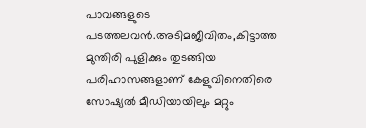പാവങ്ങളുടെ പടത്തലവന്‍.അടിമജീവിതം,കിട്ടാത്ത മുന്തിരി പുളിക്കും തുടങ്ങിയ പരിഹാസങ്ങളാണ് കേളുവിനെതിരെ സോഷ്യല്‍ മീഡിയായിലും മറ്റും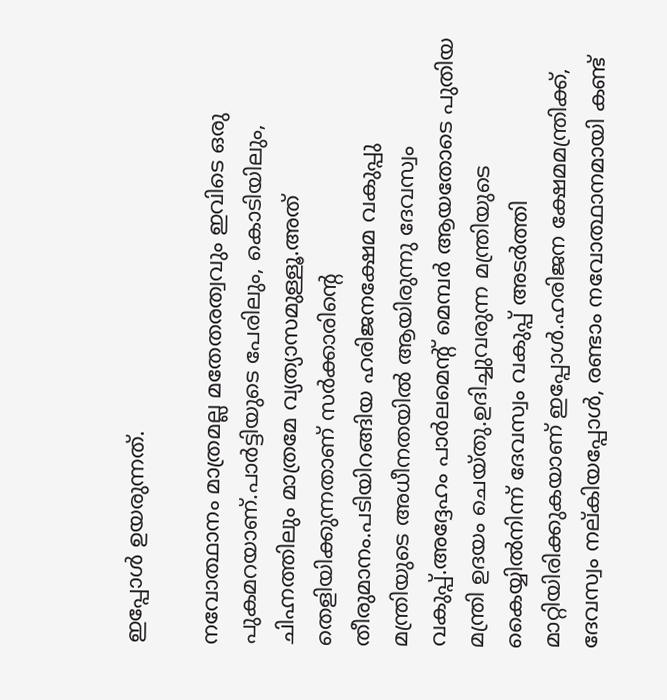ഇപ്പോള്‍ ഉയരുന്നത്.

നവോത്ഥാനം മാത്രമല്ല മതേതരത്വവും ഇവിടെ ഒരു പുകമറയാണ്.പാര്‍ട്ടിയുടെ പേരിലും, കൊടിയിലും, ചിഹ്നത്തിലും മാത്രമേ വ്യത്യാസമുള്ളൂ.അത് തെളിയിക്കുന്നതാണ് സര്‍ക്കാരിന്റെ തീരുമാനം.പടിയിറങ്ങിയ ഹരിജനക്ഷേമ വകുപ്പു മന്ത്രിയുടെ അധീനതയില്‍ ആയിരുന്നു ദേവസ്വം വകുപ്പ്.അദ്ദേഹം പാര്‍ലമെന്റ് മെമ്പര്‍ ആയതോടെ പുതിയ മന്ത്രി ഉദയം ചെയ്തു.ഉദിച്ചുവരുന്ന മന്ത്രിയുടെ കൈയ്യില്‍നിന്ന് ദേവസ്വം വകുപ്പ് അടര്‍ത്തി മാറ്റിയിരിക്കുകയാണ് ഇപ്പോള്‍.ഹരിജന ക്ഷേമമന്ത്രിക്ക്, ദേവസ്വം നല്കിയപ്പോള്‍, രണ്ടാം നവോത്ഥാനമായി കണ്ട്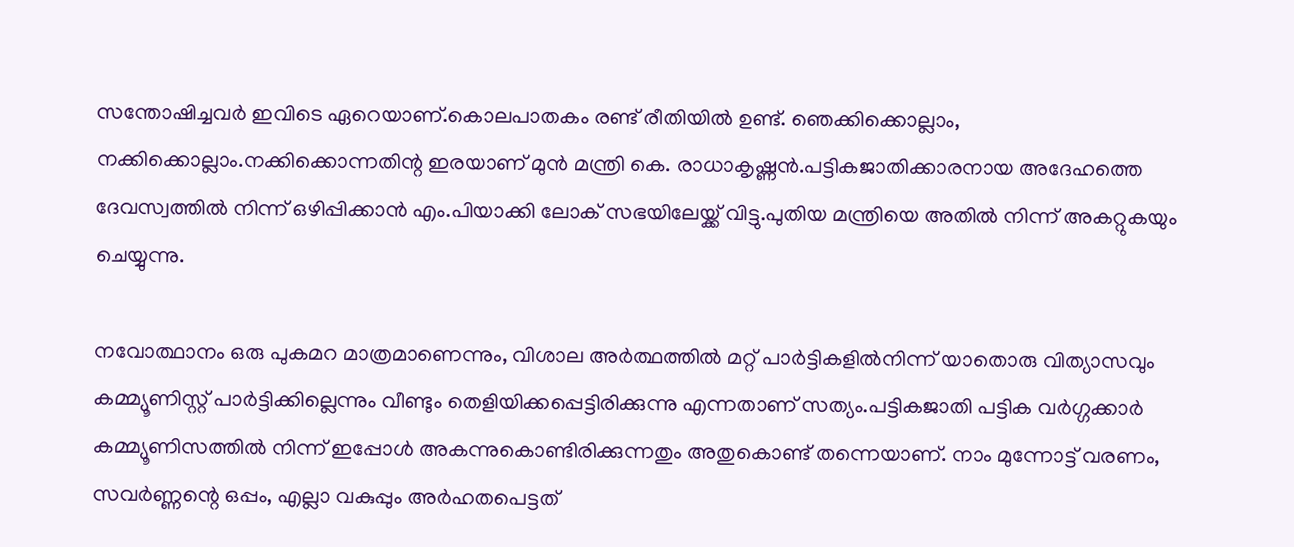സന്തോഷിച്ചവര്‍ ഇവിടെ ഏറെയാണ്.കൊലപാതകം രണ്ട് രീതിയില്‍ ഉണ്ട്. ഞെക്കിക്കൊല്ലാം, നക്കിക്കൊല്ലാം.നക്കിക്കൊന്നതിന്റ ഇരയാണ് മുന്‍ മന്ത്രി കെ. രാധാകൃഷ്ണന്‍.പട്ടികജാതിക്കാരനായ അദേഹത്തെ ദേവസ്വത്തില്‍ നിന്ന് ഒഴിപ്പിക്കാന്‍ എം.പിയാക്കി ലോക് സഭയിലേയ്ക്ക് വിട്ടു.പുതിയ മന്ത്രിയെ അതില്‍ നിന്ന് അകറ്റുകയും ചെയ്യുന്നു.

നവോത്ഥാനം ഒരു പുകമറ മാത്രമാണെന്നും, വിശാല അര്‍ത്ഥത്തില്‍ മറ്റ് പാര്‍ട്ടികളില്‍നിന്ന് യാതൊരു വിത്യാസവും കമ്മ്യൂണിസ്റ്റ് പാര്‍ട്ടിക്കില്ലെന്നും വീണ്ടും തെളിയിക്കപ്പെട്ടിരിക്കുന്നു എന്നതാണ് സത്യം.പട്ടികജാതി പട്ടിക വര്‍ഗ്ഗക്കാര്‍ കമ്മ്യൂണിസത്തില്‍ നിന്ന് ഇപ്പോള്‍ അകന്നുകൊണ്ടിരിക്കുന്നതും അതുകൊണ്ട് തന്നെയാണ്. നാം മുന്നോട്ട് വരണം, സവര്‍ണ്ണന്റെ ഒപ്പം, എല്ലാ വകുപ്പും അര്‍ഹതപെട്ടത്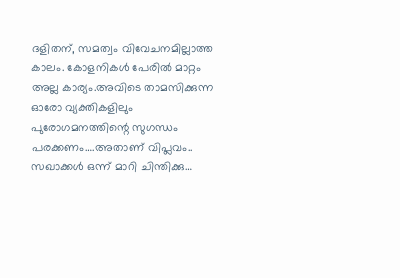ദളിതന്, സമത്വം വിവേചനമില്ലാത്ത കാലം. കോളനികള്‍ പേരില്‍ മാറ്റം അല്ല കാര്യം.അവിടെ താമസിക്കുന്ന ഓരോ വ്യക്തികളിലും പുരോഗമനത്തിന്റെ സുഗന്ധം പരക്കണം….അതാണ് വിപ്ലവം.. സഖാക്കള്‍ ഒന്ന് മാറി ചിന്തിക്കു…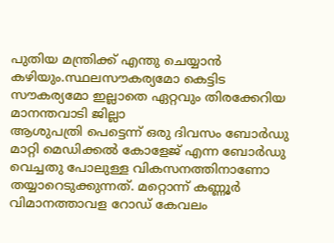പുതിയ മന്ത്രിക്ക് എന്തു ചെയ്യാന്‍ കഴിയും.സ്ഥലസൗകര്യമോ കെട്ടിട സൗകര്യമോ ഇല്ലാതെ ഏറ്റവും തിരക്കേറിയ മാനന്തവാടി ജില്ലാ
ആശുപത്രി പെട്ടെന്ന് ഒരു ദിവസം ബോര്‍ഡു മാറ്റി മെഡിക്കല്‍ കോളേജ് എന്ന ബോര്‍ഡു വെച്ചതു പോലുള്ള വികസനത്തിനാണോ
തയ്യാറെടുക്കുന്നത്. മറ്റൊന്ന് കണ്ണൂര്‍ വിമാനത്താവള റോഡ് കേവലം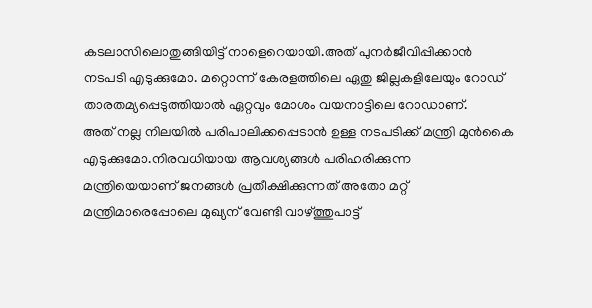കടലാസിലൊതുങ്ങിയിട്ട് നാളെറെയായി.അത് പുനര്‍ജീവിപ്പിക്കാന്‍
നടപടി എടുക്കുമോ. മറ്റൊന്ന് കേരളത്തിലെ ഏതു ജില്ലകളിലേയും റോഡ് താരതമ്യപ്പെടുത്തിയാല്‍ ഏറ്റവും മോശം വയനാട്ടിലെ റോഡാണ്.
അത് നല്ല നിലയില്‍ പരിപാലിക്കപ്പെടാന്‍ ഉള്ള നടപടിക്ക് മന്ത്രി മുന്‍കൈ എടുക്കുമോ.നിരവധിയായ ആവശ്യങ്ങള്‍ പരിഹരിക്കുന്ന
മന്ത്രിയെയാണ് ജനങ്ങള്‍ പ്രതീക്ഷിക്കുന്നത് അതോ മറ്റ് മന്ത്രിമാരെപ്പോലെ മുഖ്യന് വേണ്ടി വാഴ്ത്തുപാട്ട്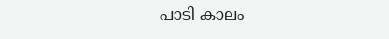പാടി കാലം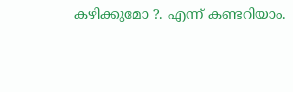കഴിക്കുമോ ?. എന്ന് കണ്ടറിയാം.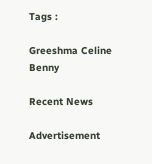Tags :

Greeshma Celine Benny

Recent News

Advertisement